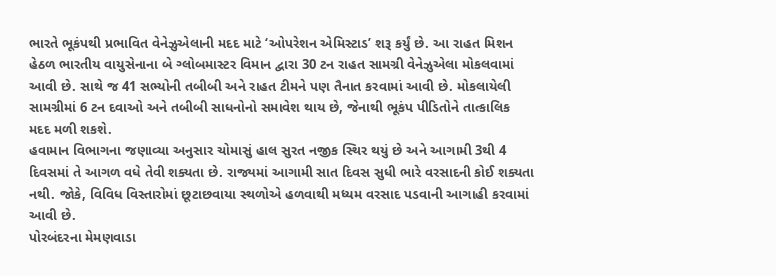ભારતે ભૂકંપથી પ્રભાવિત વેનેઝુએલાની મદદ માટે ‘ઓપરેશન એમિસ્ટાડ’ શરૂ કર્યું છે. આ રાહત મિશન હેઠળ ભારતીય વાયુસેનાના બે ગ્લોબમાસ્ટર વિમાન દ્વારા 30 ટન રાહત સામગ્રી વેનેઝુએલા મોકલવામાં આવી છે. સાથે જ 41 સભ્યોની તબીબી અને રાહત ટીમને પણ તૈનાત કરવામાં આવી છે. મોકલાયેલી સામગ્રીમાં 6 ટન દવાઓ અને તબીબી સાધનોનો સમાવેશ થાય છે, જેનાથી ભૂકંપ પીડિતોને તાત્કાલિક મદદ મળી શકશે.
હવામાન વિભાગના જણાવ્યા અનુસાર ચોમાસું હાલ સુરત નજીક સ્થિર થયું છે અને આગામી 3થી 4 દિવસમાં તે આગળ વધે તેવી શક્યતા છે. રાજ્યમાં આગામી સાત દિવસ સુધી ભારે વરસાદની કોઈ શક્યતા નથી. જોકે, વિવિધ વિસ્તારોમાં છૂટાછવાયા સ્થળોએ હળવાથી મધ્યમ વરસાદ પડવાની આગાહી કરવામાં આવી છે.
પોરબંદરના મેમણવાડા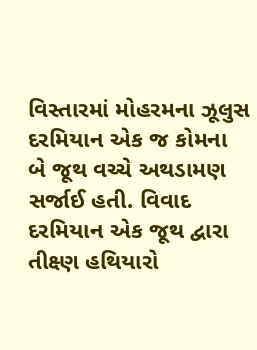વિસ્તારમાં મોહરમના ઝૂલુસ દરમિયાન એક જ કોમના બે જૂથ વચ્ચે અથડામણ સર્જાઈ હતી. વિવાદ દરમિયાન એક જૂથ દ્વારા તીક્ષ્ણ હથિયારો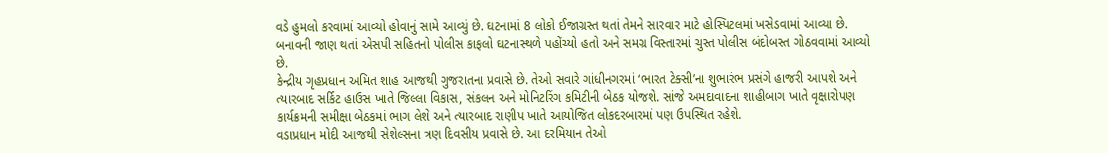વડે હુમલો કરવામાં આવ્યો હોવાનું સામે આવ્યું છે. ઘટનામાં 8 લોકો ઈજાગ્રસ્ત થતાં તેમને સારવાર માટે હોસ્પિટલમાં ખસેડવામાં આવ્યા છે. બનાવની જાણ થતાં એસપી સહિતનો પોલીસ કાફલો ઘટનાસ્થળે પહોંચ્યો હતો અને સમગ્ર વિસ્તારમાં ચુસ્ત પોલીસ બંદોબસ્ત ગોઠવવામાં આવ્યો છે.
કેન્દ્રીય ગૃહપ્રધાન અમિત શાહ આજથી ગુજરાતના પ્રવાસે છે. તેઓ સવારે ગાંધીનગરમાં ‘ભારત ટેક્સી’ના શુભારંભ પ્રસંગે હાજરી આપશે અને ત્યારબાદ સર્કિટ હાઉસ ખાતે જિલ્લા વિકાસ, સંકલન અને મોનિટરિંગ કમિટીની બેઠક યોજશે. સાંજે અમદાવાદના શાહીબાગ ખાતે વૃક્ષારોપણ કાર્યક્રમની સમીક્ષા બેઠકમાં ભાગ લેશે અને ત્યારબાદ રાણીપ ખાતે આયોજિત લોકદરબારમાં પણ ઉપસ્થિત રહેશે.
વડાપ્રધાન મોદી આજથી સેશેલ્સના ત્રણ દિવસીય પ્રવાસે છે. આ દરમિયાન તેઓ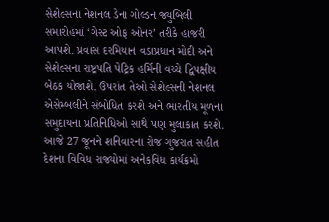સેશેલ્સના નેશનલ ડેના ગોલ્ડન જ્યુબિલી સમારોહમાં ‘ગેસ્ટ ઓફ ઓનર’ તરીકે હાજરી આપશે. પ્રવાસ દરમિયાન વડાપ્રધાન મોદી અને સેશેલ્સના રાષ્ટ્રપતિ પેટ્રિક હર્મિની વચ્ચે દ્વિપક્ષીય બેઠક યોજાશે. ઉપરાંત તેઓ સેશેલ્સની નેશનલ એસેમ્બલીને સંબોધિત કરશે અને ભારતીય મૂળના સમુદાયના પ્રતિનિધિઓ સાથે પણ મુલાકાત કરશે.
આજે 27 જૂનને શનિવારના રોજ ગુજરાત સહીત દેશના વિવિધ રાજ્યોમાં અનેકવિધ કાર્યક્રમો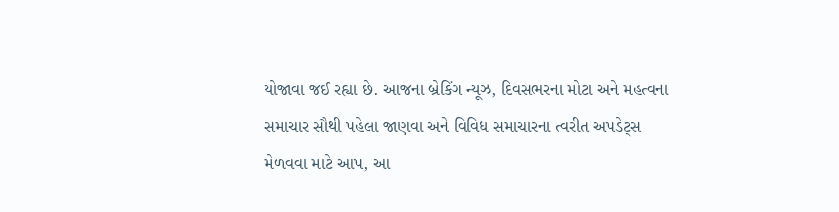યોજાવા જઈ રહ્યા છે. આજના બ્રેકિંગ ન્યૂઝ, દિવસભરના મોટા અને મહત્વના સમાચાર સૌથી પહેલા જાણવા અને વિવિધ સમાચારના ત્વરીત અપડેટ્સ મેળવવા માટે આપ, આ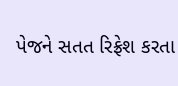પેજને સતત રિફ્રેશ કરતા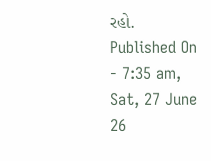રહો.
Published On - 7:35 am, Sat, 27 June 26